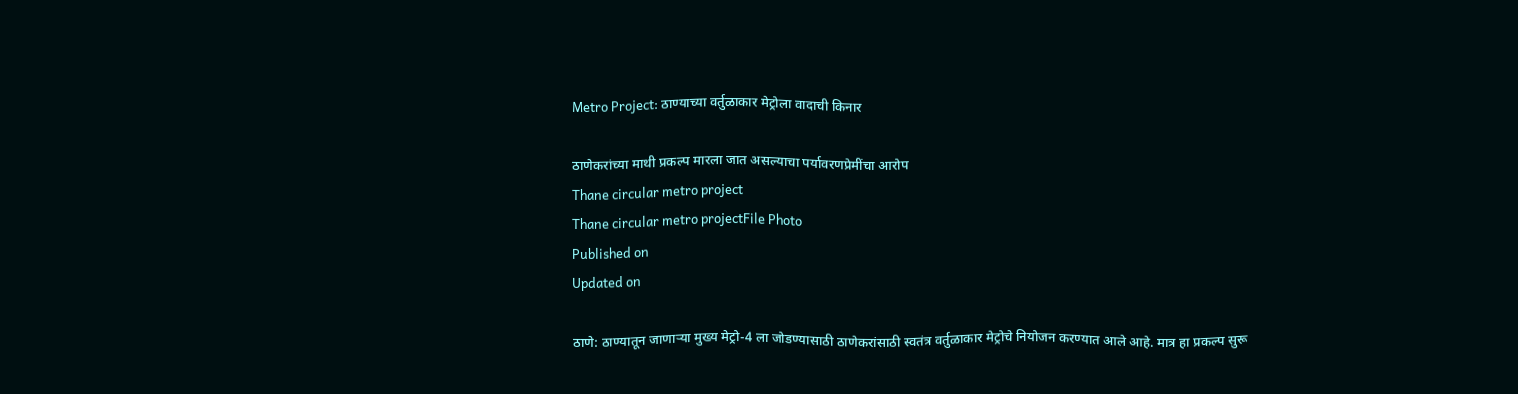Metro Project: ठाण्याच्या वर्तुळाकार मेट्रोला वादाची किनार

ठाणेकरांच्या माथी प्रकल्प मारला जात असल्याचा पर्यावरणप्रेमींचा आरोप
Thane circular metro project
Thane circular metro projectFile Photo
Published on
Updated on

ठाणे: ठाण्यातून जाणाऱ्या मुख्य मेट्रो-4 ला जोडण्यासाठी ठाणेकरांसाठी स्वतंत्र वर्तुळाकार मेट्रोचे नियोजन करण्यात आले आहे. मात्र हा प्रकल्प सुरू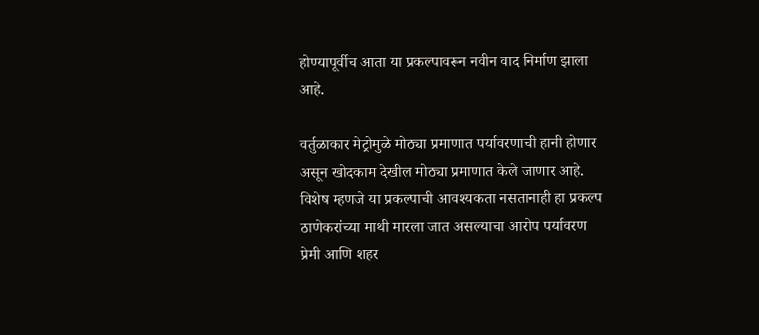होण्यापूर्वीच आता या प्रकल्पावरून नवीन वाद निर्माण झाला आहे.

वर्तुळाकार मेट्रोमुळे मोठ्या प्रमाणात पर्यावरणाची हानी होणार असून खोदकाम देखील मोठ्या प्रमाणात केले जाणार आहे. विशेष म्हणजे या प्रकल्पाची आवश्यकता नसतानाही हा प्रकल्प ठाणेकरांच्या माथी मारला जात असल्याचा आरोप पर्यावरण प्रेमी आणि शहर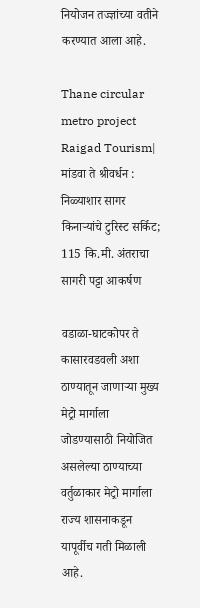नियोजन तज्ज्ञांच्या वतीने करण्यात आला आहे.

Thane circular metro project
Raigad Tourism| मांडवा ते श्रीवर्धन : निळ्याशार सागर किनाऱ्यांचे टुरिस्ट सर्किट; 115 कि.मी. अंतराचा सागरी पट्टा आकर्षण

वडाळा-घाटकोपर ते कासारवडवली अशा ठाण्यातून जाणाऱ्या मुख्य मेट्रो मार्गाला जोडण्यासाठी नियोजित असलेल्या ठाण्याच्या वर्तुळाकार मेट्रो मार्गाला राज्य शासनाकडून यापूर्वीच गती मिळाली आहे.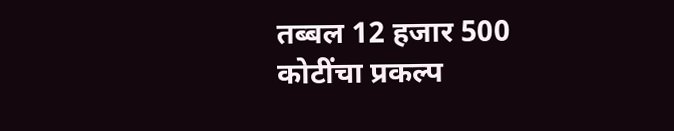तब्बल 12 हजार 500 कोटींचा प्रकल्प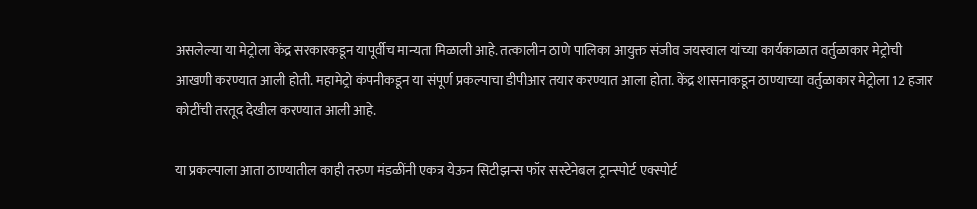असलेल्या या मेट्रोला केंद्र सरकारकडून यापूर्वीच मान्यता मिळाली आहे. तत्कालीन ठाणे पालिका आयुक्त संजीव जयस्वाल यांच्या कार्यकाळात वर्तुळाकार मेट्रोची आखणी करण्यात आली होती. महामेट्रो कंपनीकडून या संपूर्ण प्रकल्पाचा डीपीआर तयार करण्यात आला होता. केंद्र शासनाकडून ठाण्याच्या वर्तुळाकार मेट्रोला 12 हजार कोटींची तरतूद देखील करण्यात आली आहे.

या प्रकल्पाला आता ठाण्यातील काही तरुण मंडळींनी एकत्र येऊन सिटीझन्स फॉर सस्टेनेबल ट्रान्स्पोर्ट एक्स्पोर्ट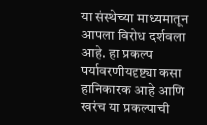या संस्थेच्या माध्यमातून आपला विरोध दर्शवला आहे. हा प्रकल्प पर्यावरणीयदृष्ट्या कसा हानिकारक आहे आणि खरंच या प्रकल्पाची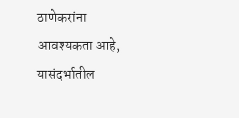ठाणेकरांना आवश्यकता आहे, यासंदर्भातील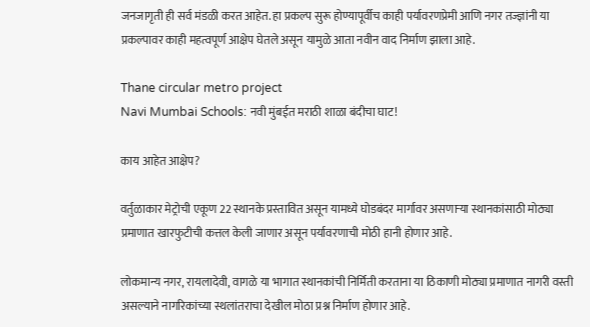जनजागृती ही सर्व मंडळी करत आहेत. हा प्रकल्प सुरू होण्यापूर्वीच काही पर्यावरणप्रेमी आणि नगर तज्ज्ञांनी या प्रकल्पावर काही महत्वपूर्ण आक्षेप घेतले असून यामुळे आता नवीन वाद निर्माण झाला आहे.

Thane circular metro project
Navi Mumbai Schools: नवी मुंबईत मराठी शाळा बंदीचा घाट!

काय आहेत आक्षेप?

वर्तुळाकार मेट्रोची एकूण 22 स्थानके प्रस्तावित असून यामध्ये घोडबंदर मार्गावर असणाऱ्या स्थानकांसाठी मोठ्या प्रमाणात खारफुटीची कत्तल केली जाणार असून पर्यावरणाची मोठी हानी होणार आहे.

लोकमान्य नगर, रायलादेवी, वागळे या भागात स्थानकांची निर्मिती करताना या ठिकाणी मोठ्या प्रमाणात नागरी वस्ती असल्याने नागरिकांच्या स्थलांतराचा देखील मोठा प्रश्न निर्माण होणार आहे.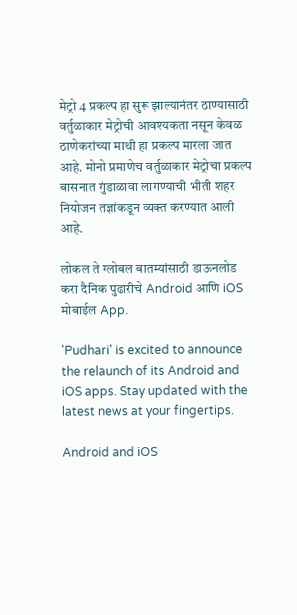मेट्रो 4 प्रकल्प हा सुरू झाल्यानंतर ठाण्यासाठी वर्तुळाकार मेट्रोची आवश्यकता नसून केवळ ठाणेकरांच्या माथी हा प्रकल्प मारला जात आहे. मोनो प्रमाणेच वर्तुळाकार मेट्रोचा प्रकल्प बासनात गुंडाळावा लागण्याची भीती शहर नियोजन तज्ञांकडून व्यक्त करण्यात आली आहे.

लोकल ते ग्लोबल बातम्यांसाठी डाऊनलोड करा दैनिक पुढारीचे Android आणि iOS मोबाईल App.

'Pudhari' is excited to announce the relaunch of its Android and iOS apps. Stay updated with the latest news at your fingertips.

Android and iOS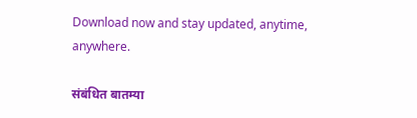Download now and stay updated, anytime, anywhere.

संबंधित बातम्या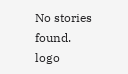No stories found.
logo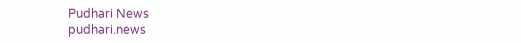Pudhari News
pudhari.news